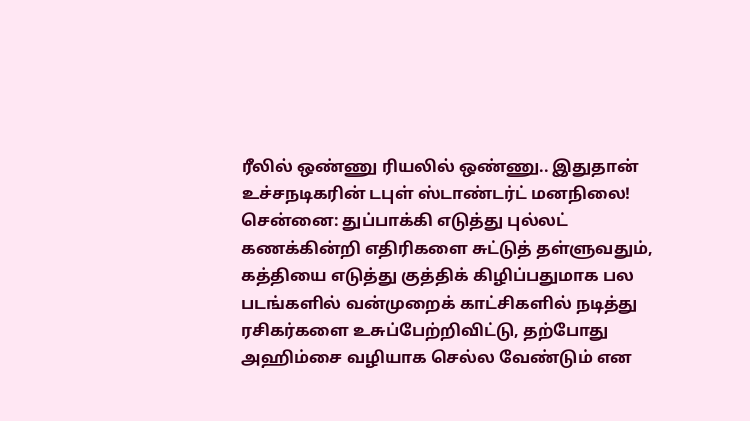ரீலில் ஒண்ணு ரியலில் ஒண்ணு.. இதுதான் உச்சநடிகரின் டபுள் ஸ்டாண்டர்ட் மனநிலை!
சென்னை: துப்பாக்கி எடுத்து புல்லட் கணக்கின்றி எதிரிகளை சுட்டுத் தள்ளுவதும், கத்தியை எடுத்து குத்திக் கிழிப்பதுமாக பல படங்களில் வன்முறைக் காட்சிகளில் நடித்து ரசிகர்களை உசுப்பேற்றிவிட்டு, தற்போது அஹிம்சை வழியாக செல்ல வேண்டும் என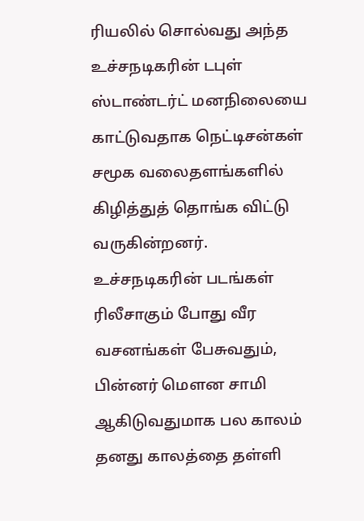ரியலில் சொல்வது அந்த உச்சநடிகரின் டபுள் ஸ்டாண்டர்ட் மனநிலையை காட்டுவதாக நெட்டிசன்கள் சமூக வலைதளங்களில் கிழித்துத் தொங்க விட்டு வருகின்றனர்.
உச்சநடிகரின் படங்கள் ரிலீசாகும் போது வீர வசனங்கள் பேசுவதும், பின்னர் மெளன சாமி ஆகிடுவதுமாக பல காலம் தனது காலத்தை தள்ளி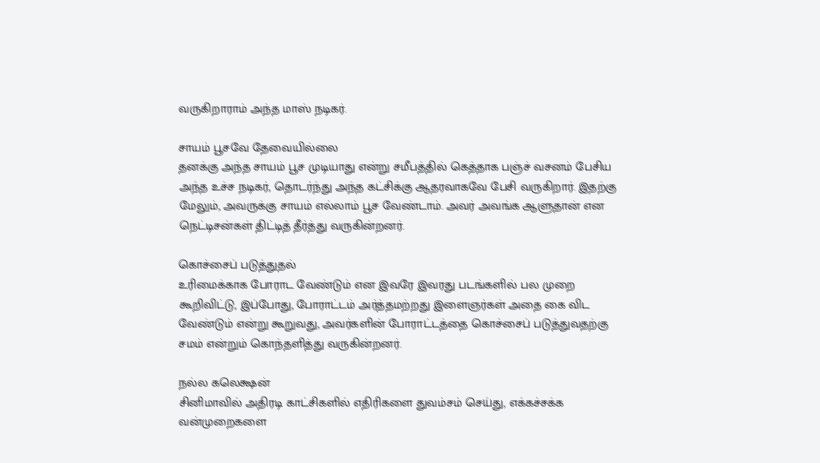வருகிறாராம் அந்த மாஸ் நடிகர்.

சாயம் பூசவே தேவையில்லை
தனக்கு அந்த சாயம் பூச முடியாது என்று சமீபத்தில் கெத்தாக பஞ்ச் வசனம் பேசிய அந்த உச்ச நடிகர், தொடர்ந்து அந்த கட்சிக்கு ஆதரவாகவே பேசி வருகிறார். இதற்கு மேலும், அவருக்கு சாயம் எல்லாம் பூச வேண்டாம். அவர் அவங்க ஆளுதான் என நெட்டிசன்கள் திட்டித் தீர்த்து வருகின்றனர்.

கொச்சைப் படுத்துதல்
உரிமைக்காக போராட வேண்டும் என இவரே இவரது படங்களில் பல முறை கூறிவிட்டு, இப்போது, போராட்டம் அர்த்தமற்றது இளைஞர்கள் அதை கை விட வேண்டும் என்று கூறுவது, அவர்களின் போராட்டத்தை கொச்சைப் படுத்துவதற்கு சமம் என்றும் கொந்தளித்து வருகின்றனர்.

நல்ல கலெக்ஷன்
சினிமாவில் அதிரடி காட்சிகளில் எதிரிகளை துவம்சம் செய்து, எக்கச்சக்க வன்முறைகளை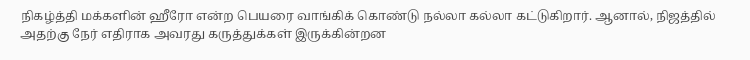நிகழ்த்தி மக்களின் ஹீரோ என்ற பெயரை வாங்கிக் கொண்டு நல்லா கல்லா கட்டுகிறார். ஆனால், நிஜத்தில் அதற்கு நேர் எதிராக அவரது கருத்துக்கள் இருக்கின்றன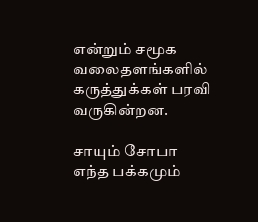என்றும் சமூக வலைதளங்களில் கருத்துக்கள் பரவி வருகின்றன.

சாயும் சோபா
எந்த பக்கமும்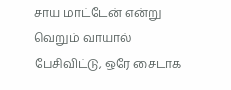சாய மாட்டேன் என்று வெறும் வாயால் பேசிவிட்டு, ஒரே சைடாக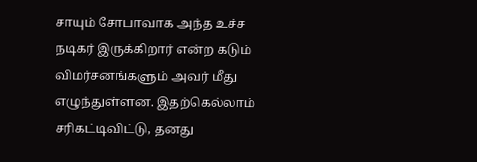சாயும் சோபாவாக அந்த உச்ச நடிகர் இருக்கிறார் என்ற கடும் விமர்சனங்களும் அவர் மீது எழுந்துள்ளன. இதற்கெல்லாம் சரிகட்டிவிட்டு, தனது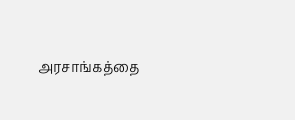அரசாங்கத்தை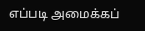எப்படி அமைக்கப்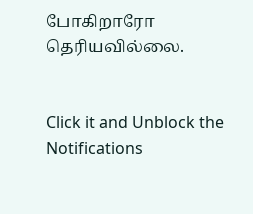போகிறாரோ தெரியவில்லை.


Click it and Unblock the Notifications